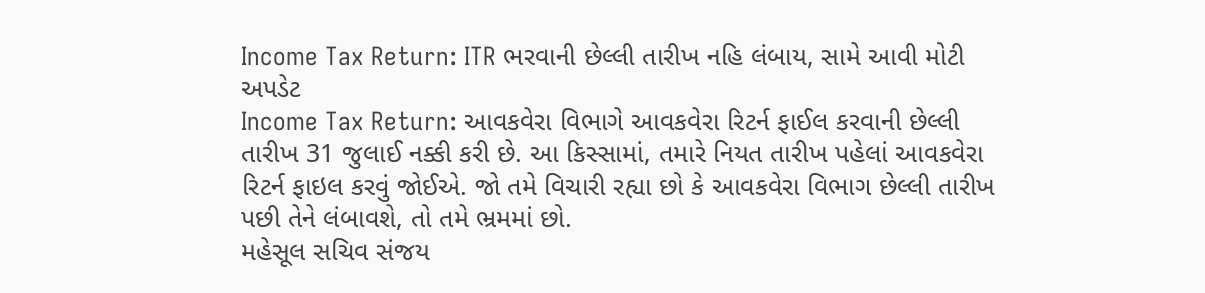Income Tax Return: ITR ભરવાની છેલ્લી તારીખ નહિ લંબાય, સામે આવી મોટી અપડેટ
Income Tax Return: આવકવેરા વિભાગે આવકવેરા રિટર્ન ફાઈલ કરવાની છેલ્લી તારીખ 31 જુલાઈ નક્કી કરી છે. આ કિસ્સામાં, તમારે નિયત તારીખ પહેલાં આવકવેરા રિટર્ન ફાઇલ કરવું જોઈએ. જો તમે વિચારી રહ્યા છો કે આવકવેરા વિભાગ છેલ્લી તારીખ પછી તેને લંબાવશે, તો તમે ભ્રમમાં છો.
મહેસૂલ સચિવ સંજય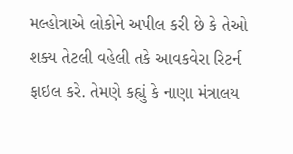મલ્હોત્રાએ લોકોને અપીલ કરી છે કે તેઓ શક્ય તેટલી વહેલી તકે આવકવેરા રિટર્ન ફાઇલ કરે. તેમણે કહ્યું કે નાણા મંત્રાલય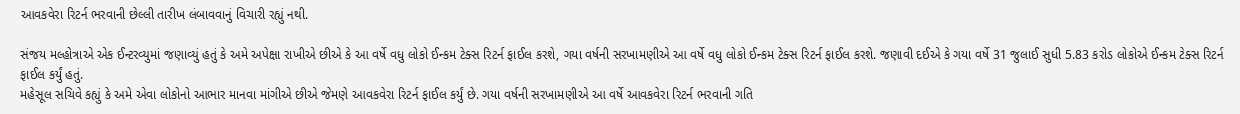આવકવેરા રિટર્ન ભરવાની છેલ્લી તારીખ લંબાવવાનું વિચારી રહ્યું નથી.

સંજય મલ્હોત્રાએ એક ઈન્ટરવ્યુમાં જણાવ્યું હતું કે અમે અપેક્ષા રાખીએ છીએ કે આ વર્ષે વધુ લોકો ઈન્કમ ટેક્સ રિટર્ન ફાઈલ કરશે, ગયા વર્ષની સરખામણીએ આ વર્ષે વધુ લોકો ઈન્કમ ટેક્સ રિટર્ન ફાઈલ કરશે. જણાવી દઈએ કે ગયા વર્ષે 31 જુલાઈ સુધી 5.83 કરોડ લોકોએ ઈન્કમ ટેક્સ રિટર્ન ફાઈલ કર્યું હતું.
મહેસૂલ સચિવે કહ્યું કે અમે એવા લોકોનો આભાર માનવા માંગીએ છીએ જેમણે આવકવેરા રિટર્ન ફાઈલ કર્યું છે. ગયા વર્ષની સરખામણીએ આ વર્ષે આવકવેરા રિટર્ન ભરવાની ગતિ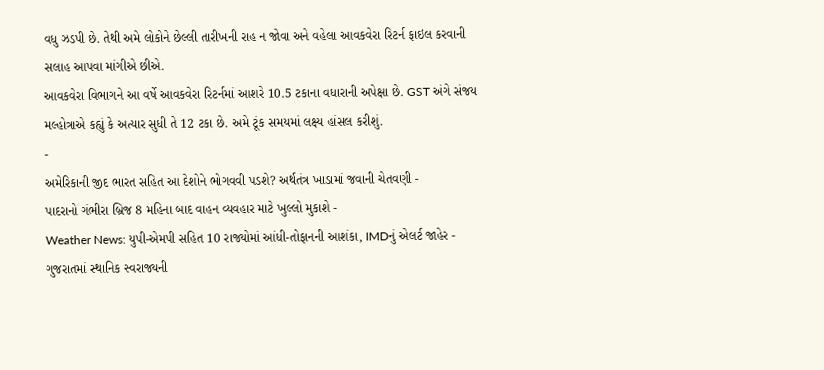વધુ ઝડપી છે. તેથી અમે લોકોને છેલ્લી તારીખની રાહ ન જોવા અને વહેલા આવકવેરા રિટર્ન ફાઇલ કરવાની સલાહ આપવા માંગીએ છીએ.
આવકવેરા વિભાગને આ વર્ષે આવકવેરા રિટર્નમાં આશરે 10.5 ટકાના વધારાની અપેક્ષા છે. GST અંગે સંજય મલ્હોત્રાએ કહ્યું કે અત્યાર સુધી તે 12 ટકા છે. અમે ટૂંક સમયમાં લક્ષ્ય હાંસલ કરીશું.
-
અમેરિકાની જીદ ભારત સહિત આ દેશોને ભોગવવી પડશે? અર્થતંત્ર ખાડામાં જવાની ચેતવણી -
પાદરાનો ગંભીરા બ્રિજ 8 મહિના બાદ વાહન વ્યવહાર માટે ખુલ્લો મુકાશે -
Weather News: યુપી-એમપી સહિત 10 રાજ્યોમાં આંધી-તોફાનની આશંકા, IMDનું એલર્ટ જાહેર -
ગુજરાતમાં સ્થાનિક સ્વરાજ્યની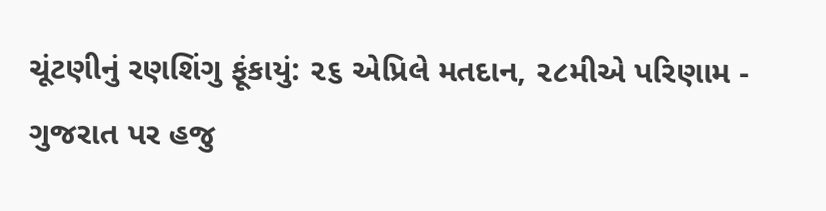ચૂંટણીનું રણશિંગુ ફૂંકાયું: ૨૬ એપ્રિલે મતદાન, ૨૮મીએ પરિણામ -
ગુજરાત પર હજુ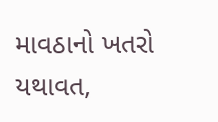માવઠાનો ખતરો યથાવત,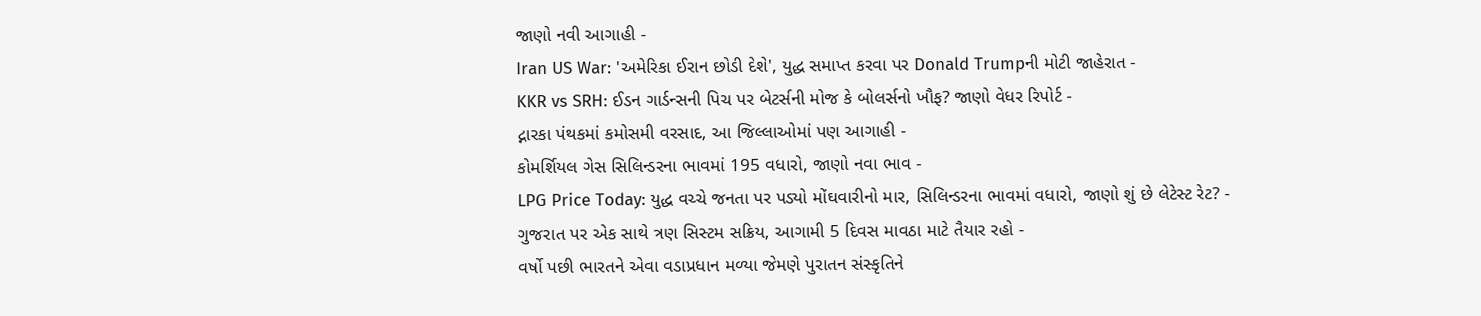જાણો નવી આગાહી -
Iran US War: 'અમેરિકા ઈરાન છોડી દેશે', યુદ્ધ સમાપ્ત કરવા પર Donald Trumpની મોટી જાહેરાત -
KKR vs SRH: ઈડન ગાર્ડન્સની પિચ પર બેટર્સની મોજ કે બોલર્સનો ખૌફ? જાણો વેધર રિપોર્ટ -
દ્નારકા પંથકમાં કમોસમી વરસાદ, આ જિલ્લાઓમાં પણ આગાહી -
કોમર્શિયલ ગેસ સિલિન્ડરના ભાવમાં 195 વધારો, જાણો નવા ભાવ -
LPG Price Today: યુદ્ધ વચ્ચે જનતા પર પડ્યો મોંઘવારીનો માર, સિલિન્ડરના ભાવમાં વધારો, જાણો શું છે લેટેસ્ટ રેટ? -
ગુજરાત પર એક સાથે ત્રણ સિસ્ટમ સક્રિય, આગામી 5 દિવસ માવઠા માટે તૈયાર રહો -
વર્ષો પછી ભારતને એવા વડાપ્રધાન મળ્યા જેમણે પુરાતન સંસ્કૃતિને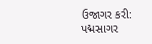ઉજાગર કરી: પદ્મસાગર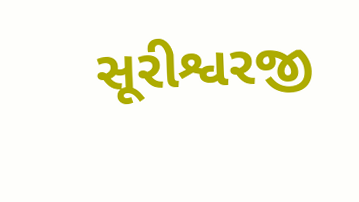સૂરીશ્વરજી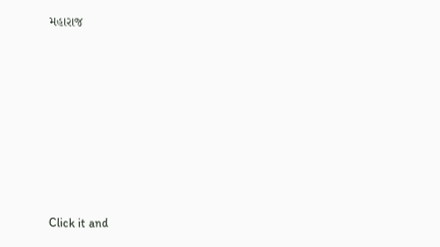મહારાજ











Click it and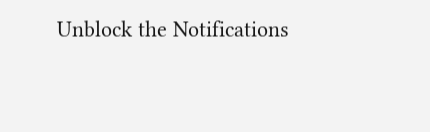Unblock the Notifications